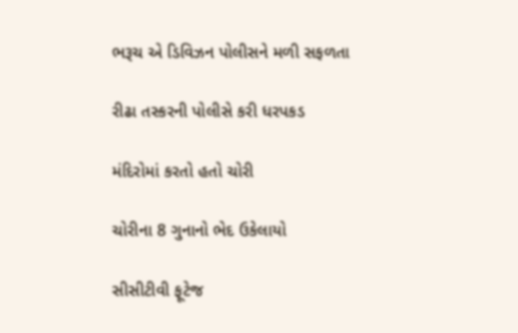ભરૂચ એ ડિવિઝન પોલીસને મળી સફળતા

રીઢા તસ્કરની પોલીસે કરી ધરપકડ

મંદિરોમાં કરતો હતો ચોરી

ચોરીના 8 ગુનાનો ભેદ ઉકેલાયો

સીસીટીવી ફૂટેજ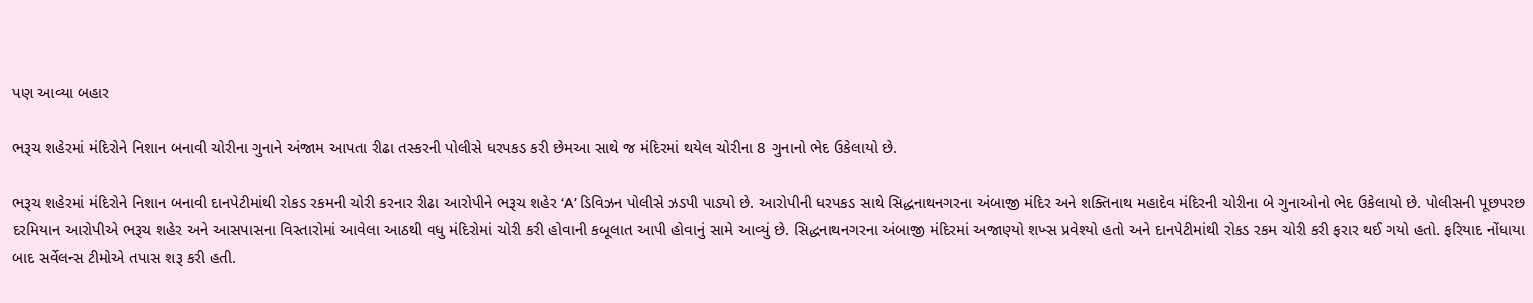પણ આવ્યા બહાર

ભરૂચ શહેરમાં મંદિરોને નિશાન બનાવી ચોરીના ગુનાને અંજામ આપતા રીઢા તસ્કરની પોલીસે ધરપકડ કરી છેમઆ સાથે જ મંદિરમાં થયેલ ચોરીના 8 ગુનાનો ભેદ ઉકેલાયો છે.

ભરૂચ શહેરમાં મંદિરોને નિશાન બનાવી દાનપેટીમાંથી રોકડ રકમની ચોરી કરનાર રીઢા આરોપીને ભરૂચ શહેર ‘A’ ડિવિઝન પોલીસે ઝડપી પાડ્યો છે. આરોપીની ધરપકડ સાથે સિદ્ધનાથનગરના અંબાજી મંદિર અને શક્તિનાથ મહાદેવ મંદિરની ચોરીના બે ગુનાઓનો ભેદ ઉકેલાયો છે. પોલીસની પૂછપરછ દરમિયાન આરોપીએ ભરૂચ શહેર અને આસપાસના વિસ્તારોમાં આવેલા આઠથી વધુ મંદિરોમાં ચોરી કરી હોવાની કબૂલાત આપી હોવાનું સામે આવ્યું છે. સિદ્ધનાથનગરના અંબાજી મંદિરમાં અજાણ્યો શખ્સ પ્રવેશ્યો હતો અને દાનપેટીમાંથી રોકડ રકમ ચોરી કરી ફરાર થઈ ગયો હતો. ફરિયાદ નોંધાયા બાદ સર્વેલન્સ ટીમોએ તપાસ શરૂ કરી હતી.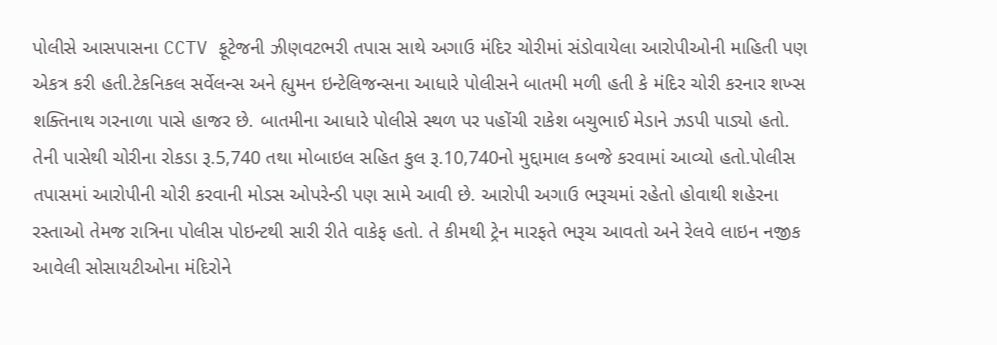પોલીસે આસપાસના CCTV ફૂટેજની ઝીણવટભરી તપાસ સાથે અગાઉ મંદિર ચોરીમાં સંડોવાયેલા આરોપીઓની માહિતી પણ એકત્ર કરી હતી.ટેકનિકલ સર્વેલન્સ અને હ્યુમન ઇન્ટેલિજન્સના આધારે પોલીસને બાતમી મળી હતી કે મંદિર ચોરી કરનાર શખ્સ શક્તિનાથ ગરનાળા પાસે હાજર છે. બાતમીના આધારે પોલીસે સ્થળ પર પહોંચી રાકેશ બચુભાઈ મેડાને ઝડપી પાડ્યો હતો. તેની પાસેથી ચોરીના રોકડા રૂ.5,740 તથા મોબાઇલ સહિત કુલ રૂ.10,740નો મુદ્દામાલ કબજે કરવામાં આવ્યો હતો.પોલીસ તપાસમાં આરોપીની ચોરી કરવાની મોડસ ઓપરેન્ડી પણ સામે આવી છે. આરોપી અગાઉ ભરૂચમાં રહેતો હોવાથી શહેરના રસ્તાઓ તેમજ રાત્રિના પોલીસ પોઇન્ટથી સારી રીતે વાકેફ હતો. તે કીમથી ટ્રેન મારફતે ભરૂચ આવતો અને રેલવે લાઇન નજીક આવેલી સોસાયટીઓના મંદિરોને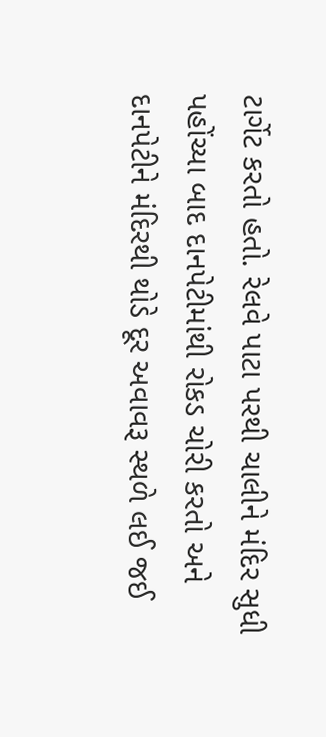ટાર્ગેટ કરતો હતો. રેલવે પાટા પરથી ચાલીને મંદિર સુધી પહોંચ્યા બાદ દાનપેટીમાંથી રોકડ ચોરી કરતો અને દાનપેટીને મંદિરથી થોડે દૂર અવાવરૂ સ્થળે લઈ જઈ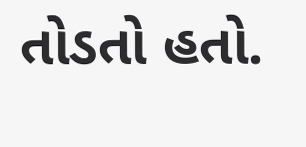તોડતો હતો.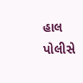હાલ પોલીસે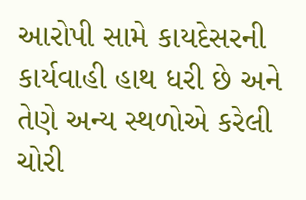આરોપી સામે કાયદેસરની કાર્યવાહી હાથ ધરી છે અને તેણે અન્ય સ્થળોએ કરેલી ચોરી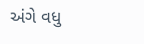અંગે વધુ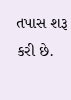તપાસ શરૂ કરી છે.